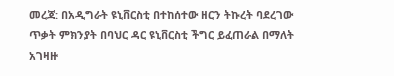መረጃ: በአዲግራት ዩኒቨርስቲ በተከሰተው ዘርን ትኩረት ባደረገው ጥቃት ምክንያት በባህር ዳር ዩኒቨርስቲ ችግር ይፈጠራል በማለት አገዛዙ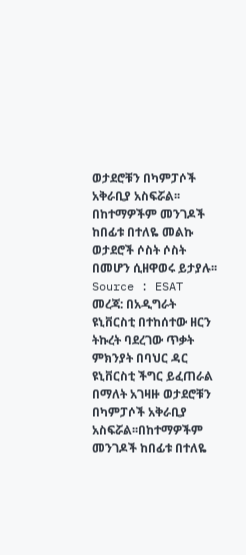ወታደሮቹን በካምፓሶች አቅራቢያ አስፍሯል፡፡በከተማዎችም መንገዶች ከበፊቱ በተለዬ መልኩ ወታደሮች ሶስት ሶስት በመሆን ሲዘዋወሩ ይታያሉ፡፡
Source : ESAT
መረጃ: በአዲግራት ዩኒቨርስቲ በተከሰተው ዘርን ትኩረት ባደረገው ጥቃት ምክንያት በባህር ዳር ዩኒቨርስቲ ችግር ይፈጠራል በማለት አገዛዙ ወታደሮቹን በካምፓሶች አቅራቢያ አስፍሯል፡፡በከተማዎችም መንገዶች ከበፊቱ በተለዬ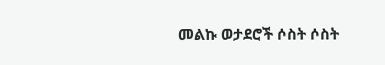መልኩ ወታደሮች ሶስት ሶስት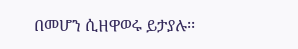በመሆን ሲዘዋወሩ ይታያሉ፡፡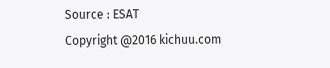Source : ESAT
Copyright @2016 kichuu.com